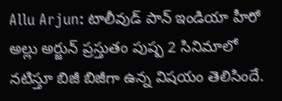Allu Arjun: టాలీవుడ్ పాన్ ఇండియా హీరో అల్లు అర్జున్ ప్రస్తుతం పుష్ప 2 సినిమాలో నటిస్తూ బిజీ బిజీగా ఉన్న విషయం తెలిసిందే.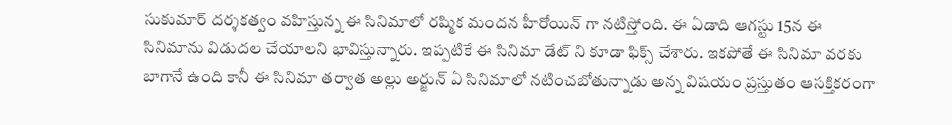సుకుమార్ దర్శకత్వం వహిస్తున్న ఈ సినిమాలో రష్మిక మందన హీరోయిన్ గా నటిస్తోంది. ఈ ఏడాది ఆగస్టు 15న ఈ సినిమాను విడుదల చేయాలని భావిస్తున్నారు. ఇప్పటికే ఈ సినిమా డేట్ ని కూడా ఫిక్స్ చేశారు. ఇకపోతే ఈ సినిమా వరకు బాగానే ఉంది కానీ ఈ సినిమా తర్వాత అల్లు అర్జున్ ఏ సినిమాలో నటించబోతున్నాడు అన్న విషయం ప్రస్తుతం ఆసక్తికరంగా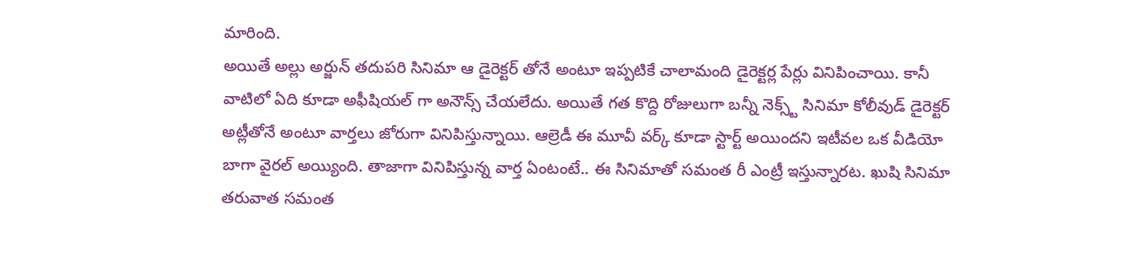మారింది.
అయితే అల్లు అర్జున్ తదుపరి సినిమా ఆ డైరెక్టర్ తోనే అంటూ ఇప్పటికే చాలామంది డైరెక్టర్ల పేర్లు వినిపించాయి. కానీ వాటిలో ఏది కూడా అఫీషియల్ గా అనౌన్స్ చేయలేదు. అయితే గత కొద్ది రోజులుగా బన్నీ నెక్స్ట్ సినిమా కోలీవుడ్ డైరెక్టర్ అట్లీతోనే అంటూ వార్తలు జోరుగా వినిపిస్తున్నాయి. ఆల్రెడీ ఈ మూవీ వర్క్ కూడా స్టార్ట్ అయిందని ఇటీవల ఒక వీడియో బాగా వైరల్ అయ్యింది. తాజాగా వినిపిస్తున్న వార్త ఏంటంటే.. ఈ సినిమాతో సమంత రీ ఎంట్రీ ఇస్తున్నారట. ఖుషి సినిమా తరువాత సమంత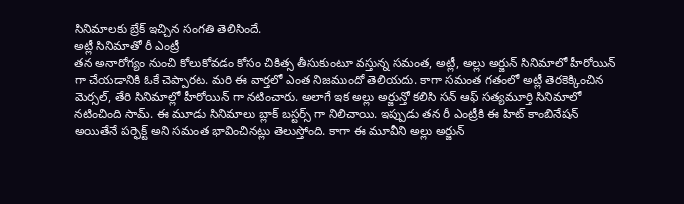సినిమాలకు బ్రేక్ ఇచ్చిన సంగతి తెలిసిందే.
అట్లీ సినిమాతో రీ ఎంట్రీ
తన అనారోగ్యం నుంచి కోలుకోవడం కోసం చికిత్స తీసుకుంటూ వస్తున్న సమంత, అట్లీ, అల్లు అర్జున్ సినిమాలో హీరోయిన్ గా చేయడానికి ఓకే చెప్పారట. మరి ఈ వార్తలో ఎంత నిజముందో తెలియదు. కాగా సమంత గతంలో అట్లీ తెరకెక్కించిన మెర్సల్, తేరి సినిమాల్లో హీరోయిన్ గా నటించారు. అలాగే ఇక అల్లు అర్జున్తో కలిసి సన్ ఆఫ్ సత్యమూర్తి సినిమాలో నటించింది సామ్. ఈ మూడు సినిమాలు బ్లాక్ బస్టర్స్ గా నిలిచాయి. ఇప్పుడు తన రీ ఎంట్రీకి ఈ హిట్ కాంబినేషన్ అయితేనే పర్ఫెక్ట్ అని సమంత భావించినట్లు తెలుస్తోంది. కాగా ఈ మూవీని అల్లు అర్జున్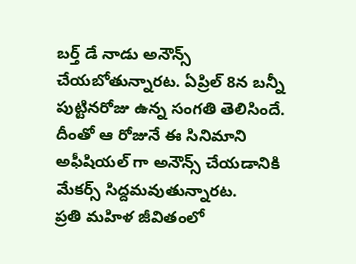బర్త్ డే నాడు అనౌన్స్ చేయబోతున్నారట. ఏప్రిల్ 8న బన్నీ పుట్టినరోజు ఉన్న సంగతి తెలిసిందే. దీంతో ఆ రోజునే ఈ సినిమాని అఫీషియల్ గా అనౌన్స్ చేయడానికి మేకర్స్ సిద్దమవుతున్నారట.
ప్రతి మహిళ జీవితంలో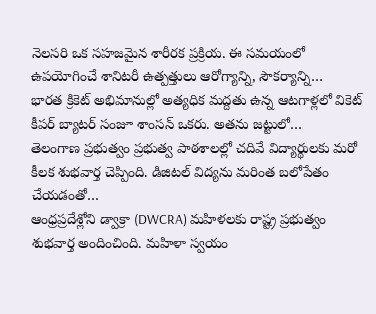నెలసరి ఒక సహజమైన శారీరక ప్రక్రియ. ఈ సమయంలో ఉపయోగించే శానిటరీ ఉత్పత్తులు ఆరోగ్యాన్ని, సౌకర్యాన్ని…
భారత క్రికెట్ అభిమానుల్లో అత్యధిక మద్దతు ఉన్న ఆటగాళ్లలో వికెట్ కీపర్ బ్యాటర్ సంజూ శాంసన్ ఒకరు. అతను జట్టులో…
తెలంగాణ ప్రభుత్వం ప్రభుత్వ పాఠశాలల్లో చదివే విద్యార్థులకు మరో కీలక శుభవార్త చెప్పింది. డిజిటల్ విద్యను మరింత బలోపేతం చేయడంతో…
ఆంధ్రప్రదేశ్లోని డ్వాక్రా (DWCRA) మహిళలకు రాష్ట్ర ప్రభుత్వం శుభవార్త అందించింది. మహిళా స్వయం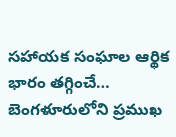సహాయక సంఘాల ఆర్థిక భారం తగ్గించే…
బెంగళూరులోని ప్రముఖ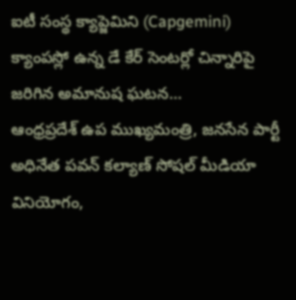ఐటీ సంస్థ క్యాప్జెమిని (Capgemini) క్యాంపస్లో ఉన్న డే కేర్ సెంటర్లో చిన్నారిపై జరిగిన అమానుష ఘటన…
ఆంధ్రప్రదేశ్ ఉప ముఖ్యమంత్రి, జనసేన పార్టీ అధినేత పవన్ కల్యాణ్ సోషల్ మీడియా వినియోగం,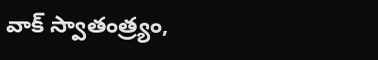వాక్ స్వాతంత్ర్యం,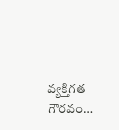వ్యక్తిగత గౌరవం…